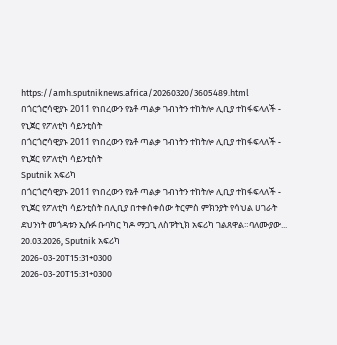https://amh.sputniknews.africa/20260320/3605489.html
በጎርጎሮሳዊያኑ 2011 የነበረውን የኔቶ ጣልቃ ገብነትን ተከትሎ ሊቢያ ተከፋፍላለች - የኒጀር የፖለቲካ ሳይንቲስት
በጎርጎሮሳዊያኑ 2011 የነበረውን የኔቶ ጣልቃ ገብነትን ተከትሎ ሊቢያ ተከፋፍላለች - የኒጀር የፖለቲካ ሳይንቲስት
Sputnik አፍሪካ
በጎርጎሮሳዊያኑ 2011 የነበረውን የኔቶ ጣልቃ ገብነትን ተከትሎ ሊቢያ ተከፋፍላለች - የኒጀር የፖለቲካ ሳይንቲስት በሊቢያ በተቀሰቀሰው ትርምስ ምክንያት የሳህል ሀገራት ደህንነት መጎዳቱን ኢሱፉ ቡባካር ካዶ ማጋጊ ለስፑትኒክ አፍሪካ ገልጸዋል።ባለሙያው... 20.03.2026, Sputnik አፍሪካ
2026-03-20T15:31+0300
2026-03-20T15:31+0300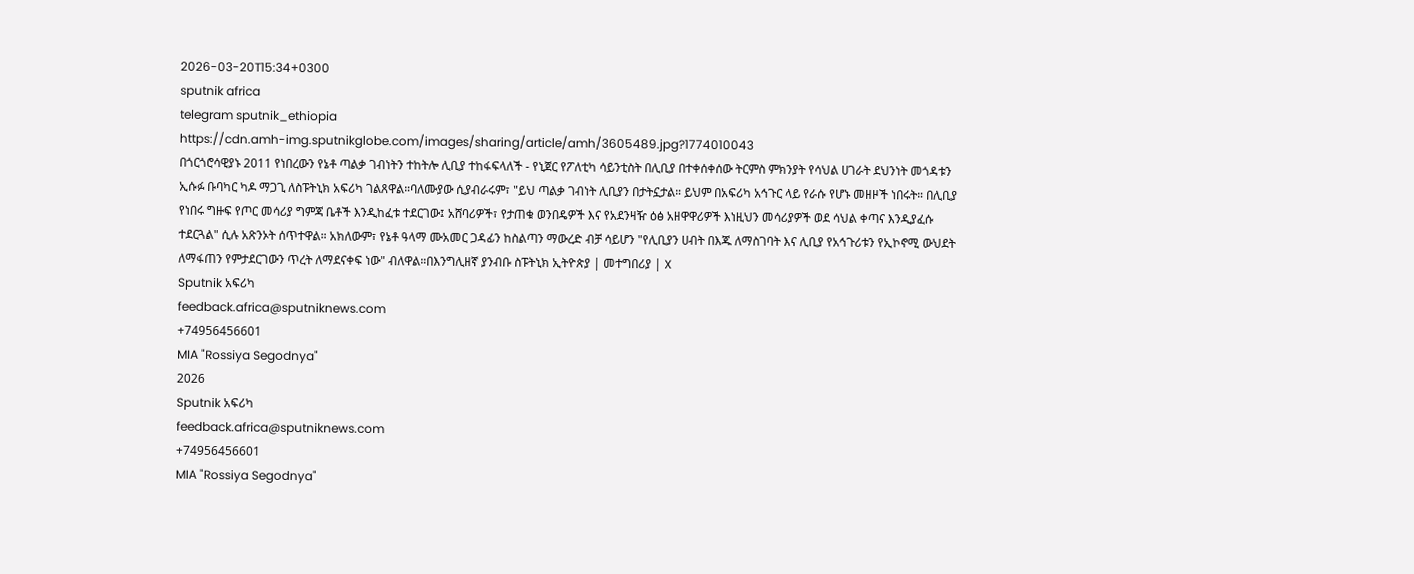2026-03-20T15:34+0300
sputnik africa
telegram sputnik_ethiopia
https://cdn.amh-img.sputnikglobe.com/images/sharing/article/amh/3605489.jpg?1774010043
በጎርጎሮሳዊያኑ 2011 የነበረውን የኔቶ ጣልቃ ገብነትን ተከትሎ ሊቢያ ተከፋፍላለች - የኒጀር የፖለቲካ ሳይንቲስት በሊቢያ በተቀሰቀሰው ትርምስ ምክንያት የሳህል ሀገራት ደህንነት መጎዳቱን ኢሱፉ ቡባካር ካዶ ማጋጊ ለስፑትኒክ አፍሪካ ገልጸዋል።ባለሙያው ሲያብራሩም፣ "ይህ ጣልቃ ገብነት ሊቢያን በታትኗታል። ይህም በአፍሪካ አኅጉር ላይ የራሱ የሆኑ መዘዞች ነበሩት። በሊቢያ የነበሩ ግዙፍ የጦር መሳሪያ ግምጃ ቤቶች እንዲከፈቱ ተደርገው፤ አሸባሪዎች፣ የታጠቁ ወንበዴዎች እና የአደንዛዥ ዕፅ አዘዋዋሪዎች እነዚህን መሳሪያዎች ወደ ሳህል ቀጣና እንዲያፈሱ ተደርጓል" ሲሉ አጽንኦት ሰጥተዋል። አክለውም፣ የኔቶ ዓላማ ሙአመር ጋዳፊን ከስልጣን ማውረድ ብቻ ሳይሆን "የሊቢያን ሀብት በእጁ ለማስገባት እና ሊቢያ የአኅጉሪቱን የኢኮኖሚ ውህደት ለማፋጠን የምታደርገውን ጥረት ለማደናቀፍ ነው" ብለዋል።በእንግሊዘኛ ያንብቡ ስፑትኒክ ኢትዮጵያ | መተግበሪያ | X
Sputnik አፍሪካ
feedback.africa@sputniknews.com
+74956456601
MIA "Rossiya Segodnya"
2026
Sputnik አፍሪካ
feedback.africa@sputniknews.com
+74956456601
MIA "Rossiya Segodnya"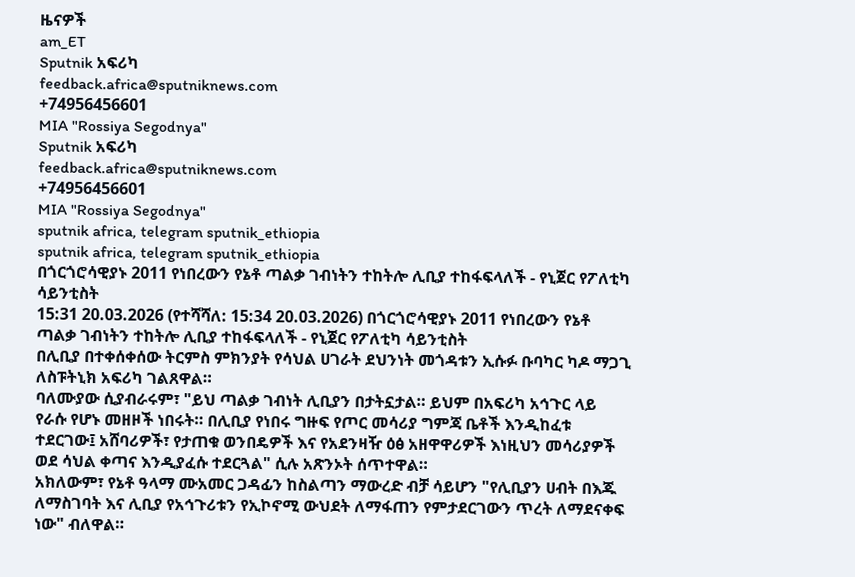ዜናዎች
am_ET
Sputnik አፍሪካ
feedback.africa@sputniknews.com
+74956456601
MIA "Rossiya Segodnya"
Sputnik አፍሪካ
feedback.africa@sputniknews.com
+74956456601
MIA "Rossiya Segodnya"
sputnik africa, telegram sputnik_ethiopia
sputnik africa, telegram sputnik_ethiopia
በጎርጎሮሳዊያኑ 2011 የነበረውን የኔቶ ጣልቃ ገብነትን ተከትሎ ሊቢያ ተከፋፍላለች - የኒጀር የፖለቲካ ሳይንቲስት
15:31 20.03.2026 (የተሻሻለ: 15:34 20.03.2026) በጎርጎሮሳዊያኑ 2011 የነበረውን የኔቶ ጣልቃ ገብነትን ተከትሎ ሊቢያ ተከፋፍላለች - የኒጀር የፖለቲካ ሳይንቲስት
በሊቢያ በተቀሰቀሰው ትርምስ ምክንያት የሳህል ሀገራት ደህንነት መጎዳቱን ኢሱፉ ቡባካር ካዶ ማጋጊ ለስፑትኒክ አፍሪካ ገልጸዋል።
ባለሙያው ሲያብራሩም፣ "ይህ ጣልቃ ገብነት ሊቢያን በታትኗታል። ይህም በአፍሪካ አኅጉር ላይ የራሱ የሆኑ መዘዞች ነበሩት። በሊቢያ የነበሩ ግዙፍ የጦር መሳሪያ ግምጃ ቤቶች እንዲከፈቱ ተደርገው፤ አሸባሪዎች፣ የታጠቁ ወንበዴዎች እና የአደንዛዥ ዕፅ አዘዋዋሪዎች እነዚህን መሳሪያዎች ወደ ሳህል ቀጣና እንዲያፈሱ ተደርጓል" ሲሉ አጽንኦት ሰጥተዋል።
አክለውም፣ የኔቶ ዓላማ ሙአመር ጋዳፊን ከስልጣን ማውረድ ብቻ ሳይሆን "የሊቢያን ሀብት በእጁ ለማስገባት እና ሊቢያ የአኅጉሪቱን የኢኮኖሚ ውህደት ለማፋጠን የምታደርገውን ጥረት ለማደናቀፍ ነው" ብለዋል።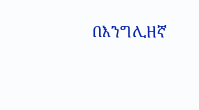በእንግሊዘኛ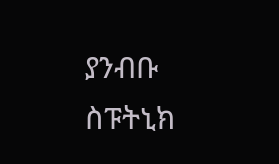ያንብቡ
ስፑትኒክ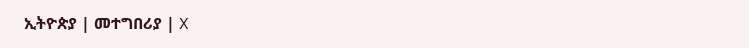ኢትዮጵያ | መተግበሪያ | X